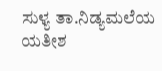ಸುಳ್ಯ ತಾ.ನಿಡ್ಯಮಲೆಯ ಯತೀಶ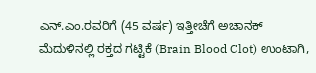ಎನ್.ಎಂ.ರವರಿಗೆ (45 ವರ್ಷ) ಇತ್ತೀಚೆಗೆ ಅಚಾನಕ್ ಮೆದುಳಿನಲ್ಲಿ ರಕ್ತದ ಗಟ್ಟಿಕೆ (Brain Blood Clot) ಉಂಟಾಗಿ,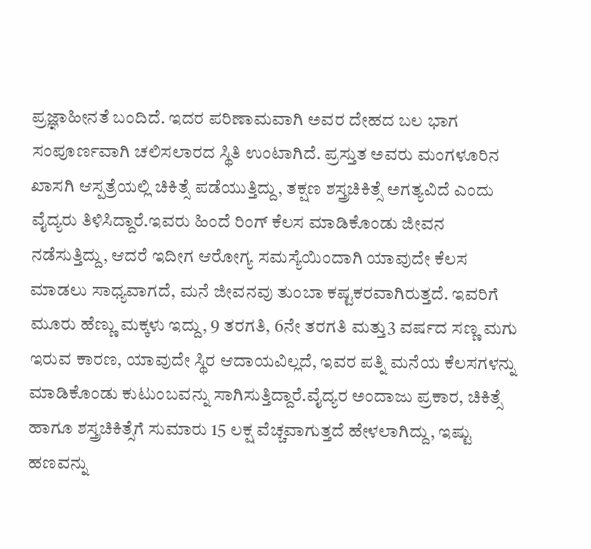ಪ್ರಜ್ಞಾಹೀನತೆ ಬಂದಿದೆ. ಇದರ ಪರಿಣಾಮವಾಗಿ ಅವರ ದೇಹದ ಬಲ ಭಾಗ ಸಂಪೂರ್ಣವಾಗಿ ಚಲಿಸಲಾರದ ಸ್ಥಿತಿ ಉಂಟಾಗಿದೆ. ಪ್ರಸ್ತುತ ಅವರು ಮಂಗಳೂರಿನ ಖಾಸಗಿ ಆಸ್ಪತ್ರೆಯಲ್ಲಿ ಚಿಕಿತ್ಸೆ ಪಡೆಯುತ್ತಿದ್ದು, ತಕ್ಷಣ ಶಸ್ತ್ರಚಿಕಿತ್ಸೆ ಅಗತ್ಯವಿದೆ ಎಂದು ವೈದ್ಯರು ತಿಳಿಸಿದ್ದಾರೆ.ಇವರು ಹಿಂದೆ ರಿಂಗ್ ಕೆಲಸ ಮಾಡಿಕೊಂಡು ಜೀವನ ನಡೆಸುತ್ತಿದ್ದು, ಆದರೆ ಇದೀಗ ಆರೋಗ್ಯ ಸಮಸ್ಯೆಯಿಂದಾಗಿ ಯಾವುದೇ ಕೆಲಸ ಮಾಡಲು ಸಾಧ್ಯವಾಗದೆ, ಮನೆ ಜೀವನವು ತುಂಬಾ ಕಷ್ಟಕರವಾಗಿರುತ್ತದೆ. ಇವರಿಗೆ ಮೂರು ಹೆಣ್ಣು ಮಕ್ಕಳು ಇದ್ದು, 9 ತರಗತಿ, 6ನೇ ತರಗತಿ ಮತ್ತು3 ವರ್ಷದ ಸಣ್ಣ ಮಗು ಇರುವ ಕಾರಣ, ಯಾವುದೇ ಸ್ಥಿರ ಆದಾಯವಿಲ್ಲದೆ, ಇವರ ಪತ್ನಿ ಮನೆಯ ಕೆಲಸಗಳನ್ನು ಮಾಡಿಕೊಂಡು ಕುಟುಂಬವನ್ನು ಸಾಗಿಸುತ್ತಿದ್ದಾರೆ.ವೈದ್ಯರ ಅಂದಾಜು ಪ್ರಕಾರ, ಚಿಕಿತ್ಸೆ ಹಾಗೂ ಶಸ್ತ್ರಚಿಕಿತ್ಸೆಗೆ ಸುಮಾರು 15 ಲಕ್ಷ ವೆಚ್ಚವಾಗುತ್ತದೆ ಹೇಳಲಾಗಿದ್ದು, ಇಷ್ಟು ಹಣವನ್ನು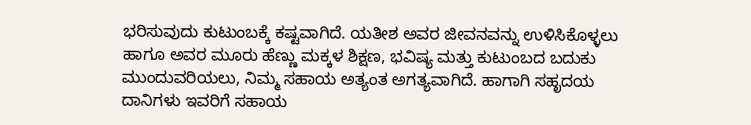ಭರಿಸುವುದು ಕುಟುಂಬಕ್ಕೆ ಕಷ್ಟವಾಗಿದೆ. ಯತೀಶ ಅವರ ಜೀವನವನ್ನು ಉಳಿಸಿಕೊಳ್ಳಲು ಹಾಗೂ ಅವರ ಮೂರು ಹೆಣ್ಣು ಮಕ್ಕಳ ಶಿಕ್ಷಣ, ಭವಿಷ್ಯ ಮತ್ತು ಕುಟುಂಬದ ಬದುಕು ಮುಂದುವರಿಯಲು, ನಿಮ್ಮ ಸಹಾಯ ಅತ್ಯಂತ ಅಗತ್ಯವಾಗಿದೆ. ಹಾಗಾಗಿ ಸಹೃದಯ ದಾನಿಗಳು ಇವರಿಗೆ ಸಹಾಯ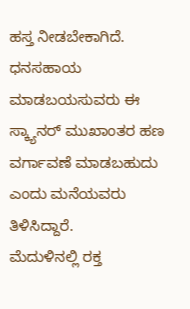ಹಸ್ತ ನೀಡಬೇಕಾಗಿದೆ. ಧನಸಹಾಯ ಮಾಡಬಯಸುವರು ಈ ಸ್ಕ್ಯಾನರ್ ಮುಖಾಂತರ ಹಣ ವರ್ಗಾವಣೆ ಮಾಡಬಹುದು ಎಂದು ಮನೆಯವರು ತಿಳಿಸಿದ್ದಾರೆ.
ಮೆದುಳಿನಲ್ಲಿ ರಕ್ತ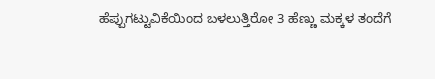ಹೆಪ್ಪುಗಟ್ಟುವಿಕೆಯಿಂದ ಬಳಲುತ್ತಿರೋ 3 ಹೆಣ್ಣು ಮಕ್ಕಳ ತಂದೆಗೆ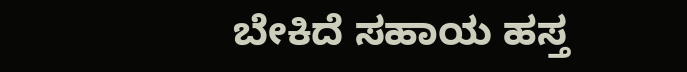ಬೇಕಿದೆ ಸಹಾಯ ಹಸ್ತ